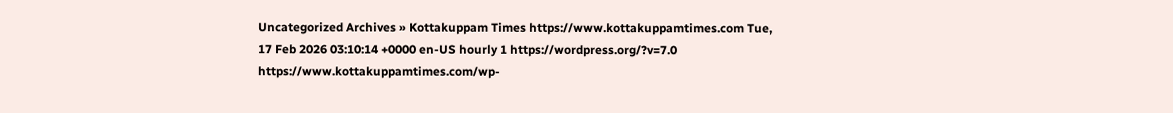Uncategorized Archives » Kottakuppam Times https://www.kottakuppamtimes.com Tue, 17 Feb 2026 03:10:14 +0000 en-US hourly 1 https://wordpress.org/?v=7.0 https://www.kottakuppamtimes.com/wp-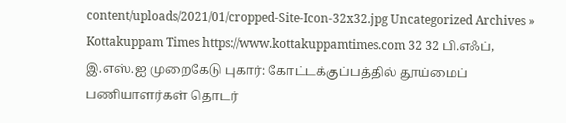content/uploads/2021/01/cropped-Site-Icon-32x32.jpg Uncategorized Archives » Kottakuppam Times https://www.kottakuppamtimes.com 32 32 பி.எஃப், இ.எஸ்.ஐ முறைகேடு புகார்: கோட்டக்குப்பத்தில் தூய்மைப் பணியாளர்கள் தொடர்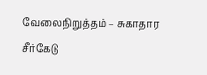வேலைநிறுத்தம் – சுகாதார சீர்கேடு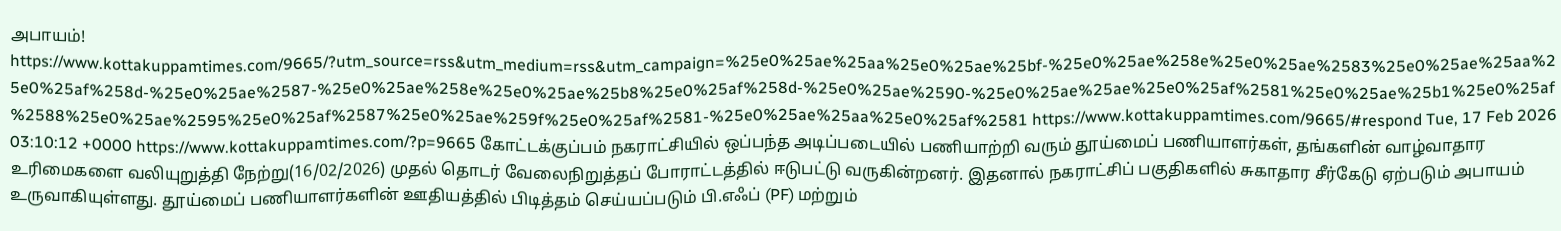அபாயம்! https://www.kottakuppamtimes.com/9665/?utm_source=rss&utm_medium=rss&utm_campaign=%25e0%25ae%25aa%25e0%25ae%25bf-%25e0%25ae%258e%25e0%25ae%2583%25e0%25ae%25aa%25e0%25af%258d-%25e0%25ae%2587-%25e0%25ae%258e%25e0%25ae%25b8%25e0%25af%258d-%25e0%25ae%2590-%25e0%25ae%25ae%25e0%25af%2581%25e0%25ae%25b1%25e0%25af%2588%25e0%25ae%2595%25e0%25af%2587%25e0%25ae%259f%25e0%25af%2581-%25e0%25ae%25aa%25e0%25af%2581 https://www.kottakuppamtimes.com/9665/#respond Tue, 17 Feb 2026 03:10:12 +0000 https://www.kottakuppamtimes.com/?p=9665 கோட்டக்குப்பம் நகராட்சியில் ஒப்பந்த அடிப்படையில் பணியாற்றி வரும் தூய்மைப் பணியாளர்கள், தங்களின் வாழ்வாதார உரிமைகளை வலியுறுத்தி நேற்று(16/02/2026) முதல் தொடர் வேலைநிறுத்தப் போராட்டத்தில் ஈடுபட்டு வருகின்றனர். இதனால் நகராட்சிப் பகுதிகளில் சுகாதார சீர்கேடு ஏற்படும் அபாயம் உருவாகியுள்ளது. தூய்மைப் பணியாளர்களின் ஊதியத்தில் பிடித்தம் செய்யப்படும் பி.எஃப் (PF) மற்றும்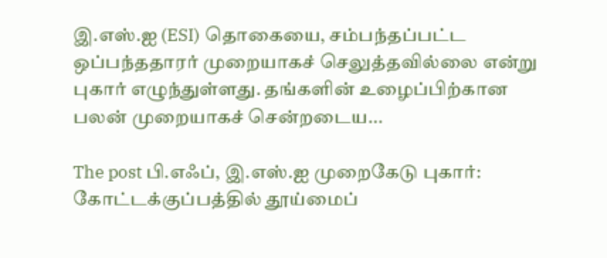இ.எஸ்.ஐ (ESI) தொகையை, சம்பந்தப்பட்ட ஒப்பந்ததாரர் முறையாகச் செலுத்தவில்லை என்று புகார் எழுந்துள்ளது. தங்களின் உழைப்பிற்கான பலன் முறையாகச் சென்றடைய...

The post பி.எஃப், இ.எஸ்.ஐ முறைகேடு புகார்: கோட்டக்குப்பத்தில் தூய்மைப்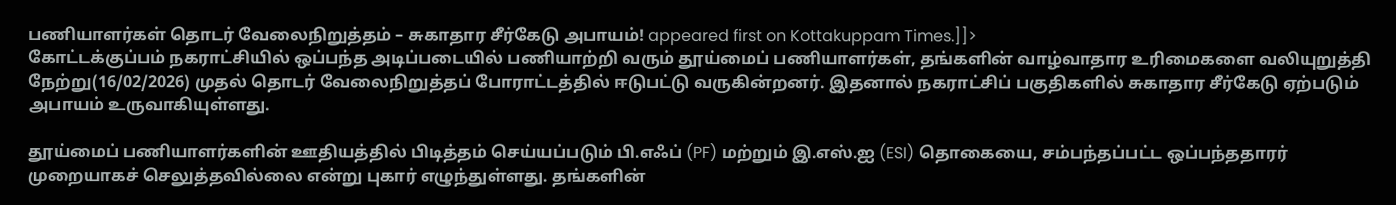பணியாளர்கள் தொடர் வேலைநிறுத்தம் – சுகாதார சீர்கேடு அபாயம்! appeared first on Kottakuppam Times.]]>
கோட்டக்குப்பம் நகராட்சியில் ஒப்பந்த அடிப்படையில் பணியாற்றி வரும் தூய்மைப் பணியாளர்கள், தங்களின் வாழ்வாதார உரிமைகளை வலியுறுத்தி நேற்று(16/02/2026) முதல் தொடர் வேலைநிறுத்தப் போராட்டத்தில் ஈடுபட்டு வருகின்றனர். இதனால் நகராட்சிப் பகுதிகளில் சுகாதார சீர்கேடு ஏற்படும் அபாயம் உருவாகியுள்ளது.

தூய்மைப் பணியாளர்களின் ஊதியத்தில் பிடித்தம் செய்யப்படும் பி.எஃப் (PF) மற்றும் இ.எஸ்.ஐ (ESI) தொகையை, சம்பந்தப்பட்ட ஒப்பந்ததாரர் முறையாகச் செலுத்தவில்லை என்று புகார் எழுந்துள்ளது. தங்களின்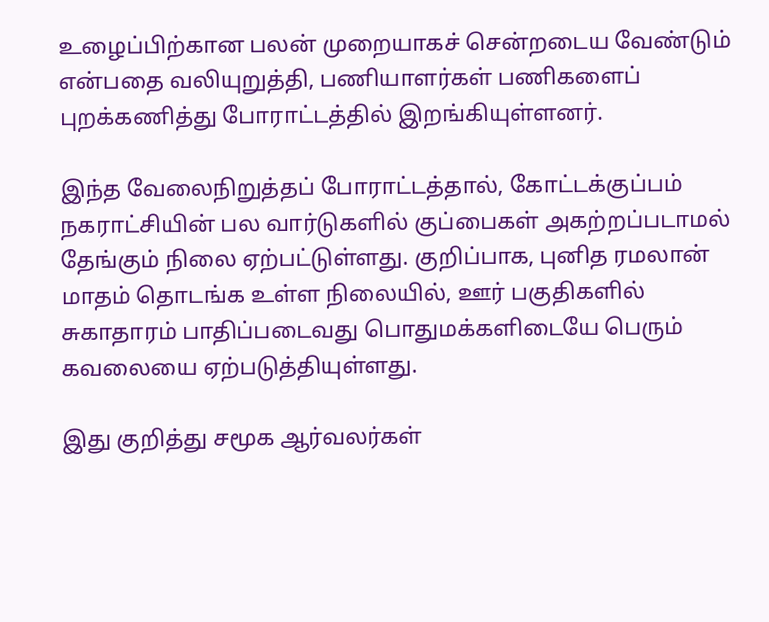உழைப்பிற்கான பலன் முறையாகச் சென்றடைய வேண்டும் என்பதை வலியுறுத்தி, பணியாளர்கள் பணிகளைப் புறக்கணித்து போராட்டத்தில் இறங்கியுள்ளனர்.

இந்த வேலைநிறுத்தப் போராட்டத்தால், கோட்டக்குப்பம் நகராட்சியின் பல வார்டுகளில் குப்பைகள் அகற்றப்படாமல் தேங்கும் நிலை ஏற்பட்டுள்ளது. குறிப்பாக, புனித ரமலான் மாதம் தொடங்க உள்ள நிலையில், ஊர் பகுதிகளில் சுகாதாரம் பாதிப்படைவது பொதுமக்களிடையே பெரும் கவலையை ஏற்படுத்தியுள்ளது.

இது குறித்து சமூக ஆர்வலர்கள்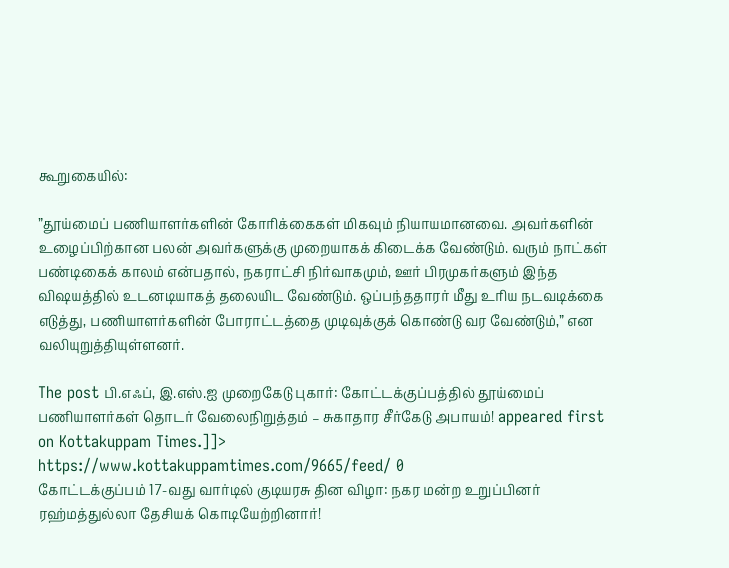கூறுகையில்:

”தூய்மைப் பணியாளர்களின் கோரிக்கைகள் மிகவும் நியாயமானவை. அவர்களின் உழைப்பிற்கான பலன் அவர்களுக்கு முறையாகக் கிடைக்க வேண்டும். வரும் நாட்கள் பண்டிகைக் காலம் என்பதால், நகராட்சி நிர்வாகமும், ஊர் பிரமுகர்களும் இந்த விஷயத்தில் உடனடியாகத் தலையிட வேண்டும். ஒப்பந்ததாரர் மீது உரிய நடவடிக்கை எடுத்து, பணியாளர்களின் போராட்டத்தை முடிவுக்குக் கொண்டு வர வேண்டும்,” என வலியுறுத்தியுள்ளனர்.

The post பி.எஃப், இ.எஸ்.ஐ முறைகேடு புகார்: கோட்டக்குப்பத்தில் தூய்மைப் பணியாளர்கள் தொடர் வேலைநிறுத்தம் – சுகாதார சீர்கேடு அபாயம்! appeared first on Kottakuppam Times.]]>
https://www.kottakuppamtimes.com/9665/feed/ 0
கோட்டக்குப்பம் 17-வது வார்டில் குடியரசு தின விழா: நகர மன்ற உறுப்பினர் ரஹ்மத்துல்லா தேசியக் கொடியேற்றினார்!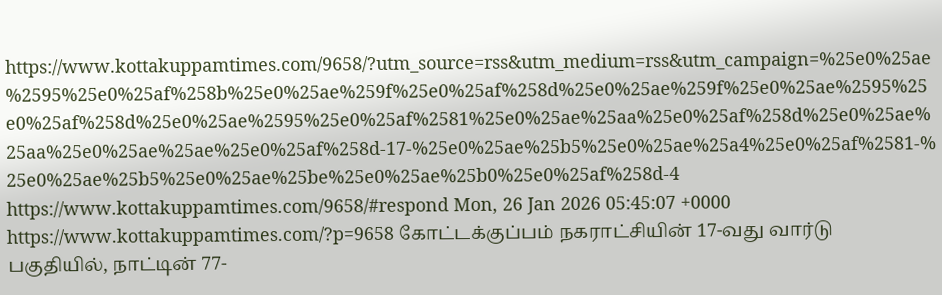https://www.kottakuppamtimes.com/9658/?utm_source=rss&utm_medium=rss&utm_campaign=%25e0%25ae%2595%25e0%25af%258b%25e0%25ae%259f%25e0%25af%258d%25e0%25ae%259f%25e0%25ae%2595%25e0%25af%258d%25e0%25ae%2595%25e0%25af%2581%25e0%25ae%25aa%25e0%25af%258d%25e0%25ae%25aa%25e0%25ae%25ae%25e0%25af%258d-17-%25e0%25ae%25b5%25e0%25ae%25a4%25e0%25af%2581-%25e0%25ae%25b5%25e0%25ae%25be%25e0%25ae%25b0%25e0%25af%258d-4 https://www.kottakuppamtimes.com/9658/#respond Mon, 26 Jan 2026 05:45:07 +0000 https://www.kottakuppamtimes.com/?p=9658 கோட்டக்குப்பம் நகராட்சியின் 17-வது வார்டு பகுதியில், நாட்டின் 77-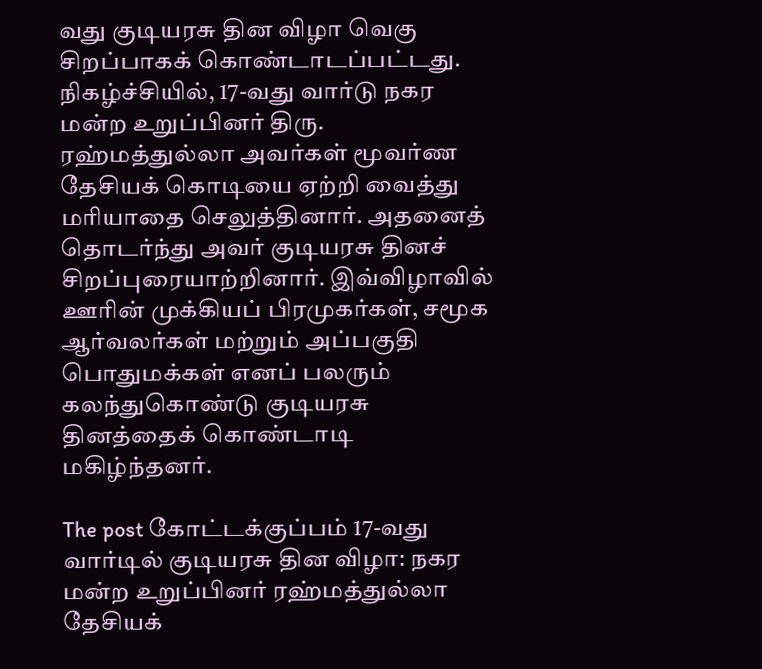வது குடியரசு தின விழா வெகு சிறப்பாகக் கொண்டாடப்பட்டது. நிகழ்ச்சியில், 17-வது வார்டு நகர மன்ற உறுப்பினர் திரு. ரஹ்மத்துல்லா அவர்கள் மூவர்ண தேசியக் கொடியை ஏற்றி வைத்து மரியாதை செலுத்தினார். அதனைத் தொடர்ந்து அவர் குடியரசு தினச் சிறப்புரையாற்றினார். இவ்விழாவில் ஊரின் முக்கியப் பிரமுகர்கள், சமூக ஆர்வலர்கள் மற்றும் அப்பகுதி பொதுமக்கள் எனப் பலரும் கலந்துகொண்டு குடியரசு தினத்தைக் கொண்டாடி மகிழ்ந்தனர்.

The post கோட்டக்குப்பம் 17-வது வார்டில் குடியரசு தின விழா: நகர மன்ற உறுப்பினர் ரஹ்மத்துல்லா தேசியக்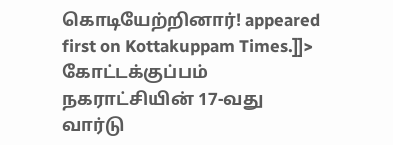கொடியேற்றினார்! appeared first on Kottakuppam Times.]]>
கோட்டக்குப்பம் நகராட்சியின் 17-வது வார்டு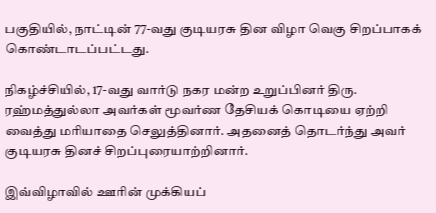பகுதியில், நாட்டின் 77-வது குடியரசு தின விழா வெகு சிறப்பாகக் கொண்டாடப்பட்டது.

நிகழ்ச்சியில், 17-வது வார்டு நகர மன்ற உறுப்பினர் திரு. ரஹ்மத்துல்லா அவர்கள் மூவர்ண தேசியக் கொடியை ஏற்றி வைத்து மரியாதை செலுத்தினார். அதனைத் தொடர்ந்து அவர் குடியரசு தினச் சிறப்புரையாற்றினார்.

இவ்விழாவில் ஊரின் முக்கியப்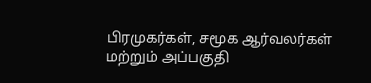பிரமுகர்கள், சமூக ஆர்வலர்கள் மற்றும் அப்பகுதி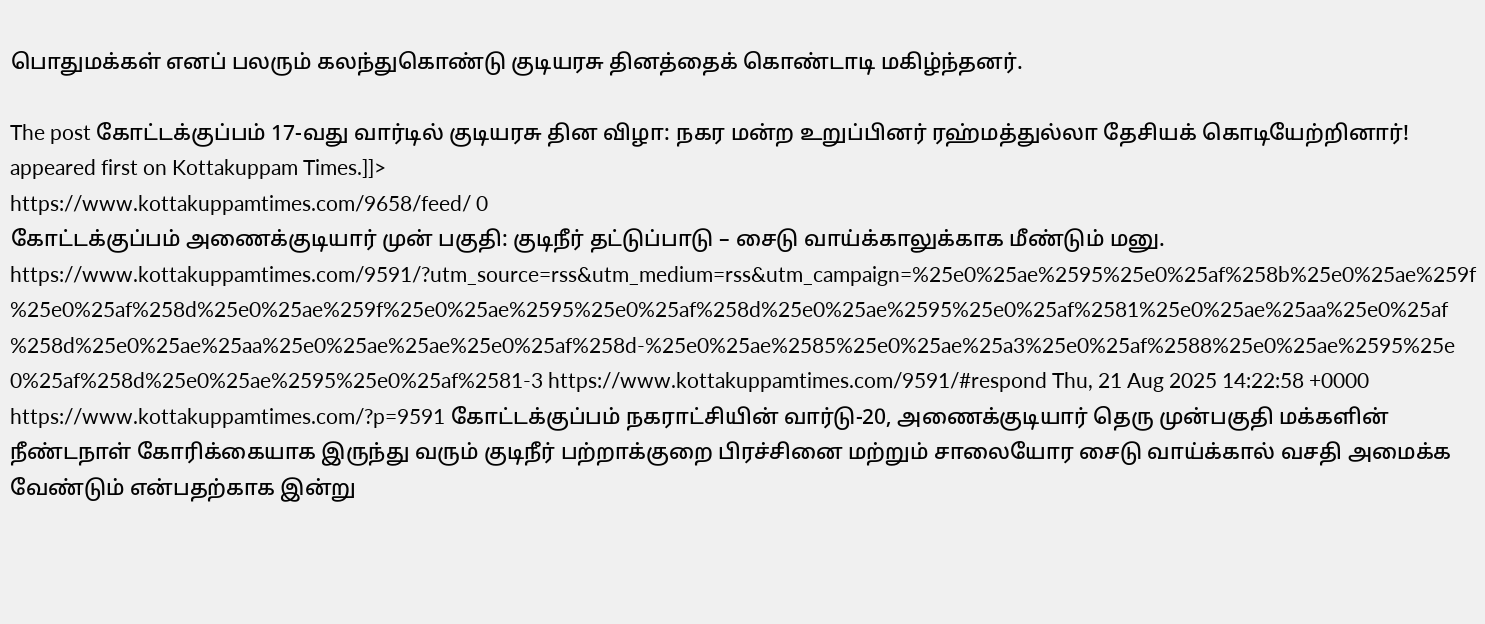பொதுமக்கள் எனப் பலரும் கலந்துகொண்டு குடியரசு தினத்தைக் கொண்டாடி மகிழ்ந்தனர்.

The post கோட்டக்குப்பம் 17-வது வார்டில் குடியரசு தின விழா: நகர மன்ற உறுப்பினர் ரஹ்மத்துல்லா தேசியக் கொடியேற்றினார்! appeared first on Kottakuppam Times.]]>
https://www.kottakuppamtimes.com/9658/feed/ 0
கோட்டக்குப்பம் அணைக்குடியார் முன் பகுதி: குடிநீர் தட்டுப்பாடு – சைடு வாய்க்காலுக்காக மீண்டும் மனு. https://www.kottakuppamtimes.com/9591/?utm_source=rss&utm_medium=rss&utm_campaign=%25e0%25ae%2595%25e0%25af%258b%25e0%25ae%259f%25e0%25af%258d%25e0%25ae%259f%25e0%25ae%2595%25e0%25af%258d%25e0%25ae%2595%25e0%25af%2581%25e0%25ae%25aa%25e0%25af%258d%25e0%25ae%25aa%25e0%25ae%25ae%25e0%25af%258d-%25e0%25ae%2585%25e0%25ae%25a3%25e0%25af%2588%25e0%25ae%2595%25e0%25af%258d%25e0%25ae%2595%25e0%25af%2581-3 https://www.kottakuppamtimes.com/9591/#respond Thu, 21 Aug 2025 14:22:58 +0000 https://www.kottakuppamtimes.com/?p=9591 கோட்டக்குப்பம் நகராட்சியின் வார்டு-20, அணைக்குடியார் தெரு முன்பகுதி மக்களின் நீண்டநாள் கோரிக்கையாக இருந்து வரும் குடிநீர் பற்றாக்குறை பிரச்சினை மற்றும் சாலையோர சைடு வாய்க்கால் வசதி அமைக்க வேண்டும் என்பதற்காக இன்று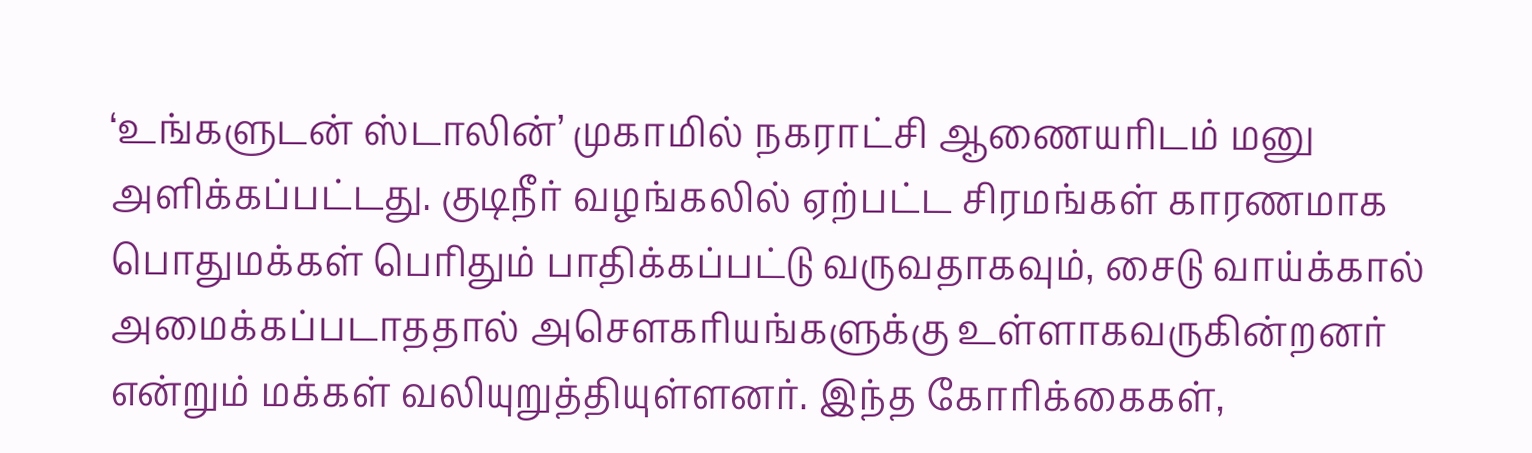‘உங்களுடன் ஸ்டாலின்’ முகாமில் நகராட்சி ஆணையரிடம் மனு அளிக்கப்பட்டது. குடிநீர் வழங்கலில் ஏற்பட்ட சிரமங்கள் காரணமாக பொதுமக்கள் பெரிதும் பாதிக்கப்பட்டு வருவதாகவும், சைடு வாய்க்கால் அமைக்கப்படாததால் அசௌகரியங்களுக்கு உள்ளாகவருகின்றனர் என்றும் மக்கள் வலியுறுத்தியுள்ளனர். இந்த கோரிக்கைகள்,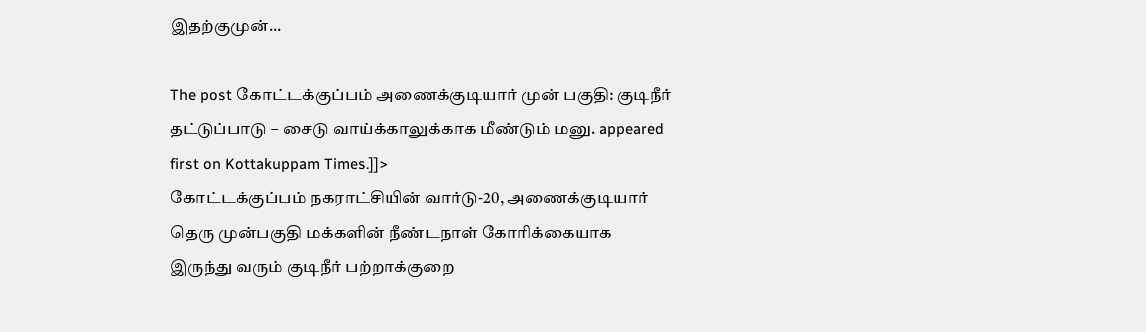இதற்குமுன்...

The post கோட்டக்குப்பம் அணைக்குடியார் முன் பகுதி: குடிநீர் தட்டுப்பாடு – சைடு வாய்க்காலுக்காக மீண்டும் மனு. appeared first on Kottakuppam Times.]]>
கோட்டக்குப்பம் நகராட்சியின் வார்டு-20, அணைக்குடியார் தெரு முன்பகுதி மக்களின் நீண்டநாள் கோரிக்கையாக இருந்து வரும் குடிநீர் பற்றாக்குறை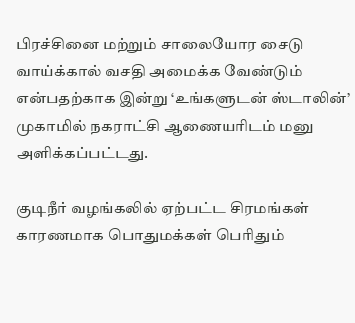பிரச்சினை மற்றும் சாலையோர சைடு வாய்க்கால் வசதி அமைக்க வேண்டும் என்பதற்காக இன்று ‘உங்களுடன் ஸ்டாலின்’ முகாமில் நகராட்சி ஆணையரிடம் மனு அளிக்கப்பட்டது.

குடிநீர் வழங்கலில் ஏற்பட்ட சிரமங்கள் காரணமாக பொதுமக்கள் பெரிதும்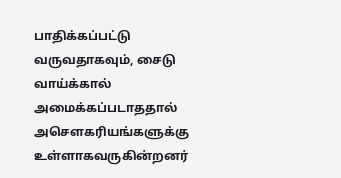பாதிக்கப்பட்டு வருவதாகவும், சைடு வாய்க்கால் அமைக்கப்படாததால் அசௌகரியங்களுக்கு உள்ளாகவருகின்றனர்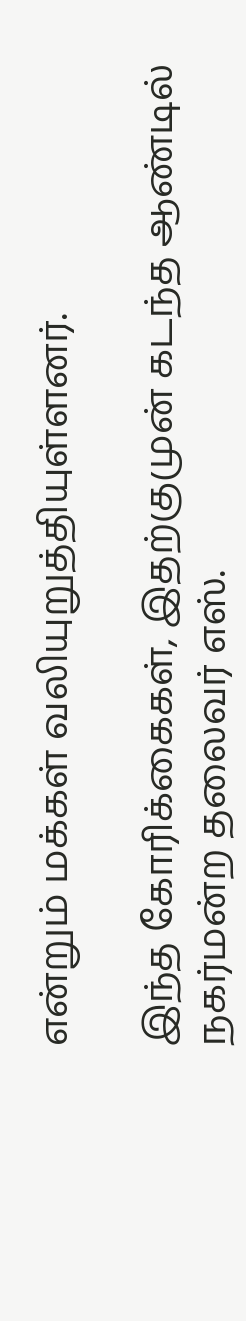என்றும் மக்கள் வலியுறுத்தியுள்ளனர்.

இந்த கோரிக்கைகள், இதற்குமுன் கடந்த ஆண்டில் நகர்மன்ற தலைவர் எஸ்.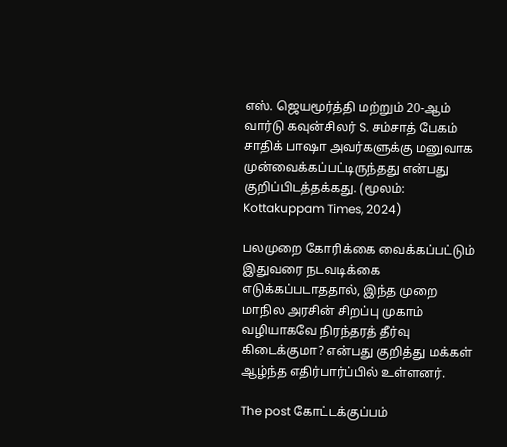எஸ். ஜெயமூர்த்தி மற்றும் 20-ஆம் வார்டு கவுன்சிலர் S. சம்சாத் பேகம் சாதிக் பாஷா அவர்களுக்கு மனுவாக முன்வைக்கப்பட்டிருந்தது என்பது குறிப்பிடத்தக்கது. (மூலம்: Kottakuppam Times, 2024)

பலமுறை கோரிக்கை வைக்கப்பட்டும் இதுவரை நடவடிக்கை எடுக்கப்படாததால், இந்த முறை மாநில அரசின் சிறப்பு முகாம் வழியாகவே நிரந்தரத் தீர்வு கிடைக்குமா? என்பது குறித்து மக்கள் ஆழ்ந்த எதிர்பார்ப்பில் உள்ளனர்.

The post கோட்டக்குப்பம்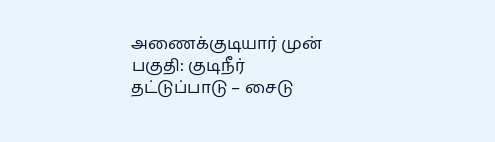அணைக்குடியார் முன் பகுதி: குடிநீர் தட்டுப்பாடு – சைடு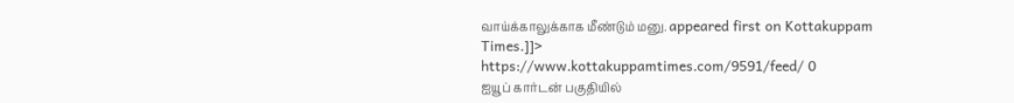வாய்க்காலுக்காக மீண்டும் மனு. appeared first on Kottakuppam Times.]]>
https://www.kottakuppamtimes.com/9591/feed/ 0
ஐயூப் கார்டன் பகுதியில்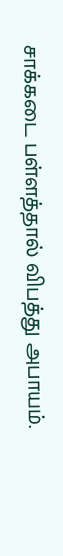சாக்கடை பள்ளத்தால் விபத்து அபாயம்.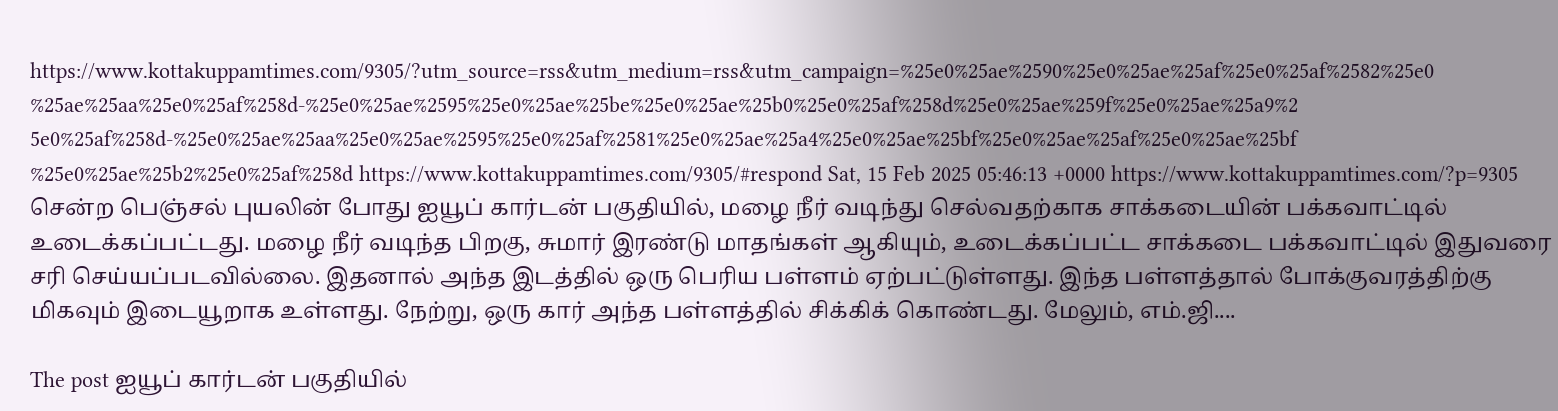https://www.kottakuppamtimes.com/9305/?utm_source=rss&utm_medium=rss&utm_campaign=%25e0%25ae%2590%25e0%25ae%25af%25e0%25af%2582%25e0%25ae%25aa%25e0%25af%258d-%25e0%25ae%2595%25e0%25ae%25be%25e0%25ae%25b0%25e0%25af%258d%25e0%25ae%259f%25e0%25ae%25a9%25e0%25af%258d-%25e0%25ae%25aa%25e0%25ae%2595%25e0%25af%2581%25e0%25ae%25a4%25e0%25ae%25bf%25e0%25ae%25af%25e0%25ae%25bf%25e0%25ae%25b2%25e0%25af%258d https://www.kottakuppamtimes.com/9305/#respond Sat, 15 Feb 2025 05:46:13 +0000 https://www.kottakuppamtimes.com/?p=9305 சென்ற பெஞ்சல் புயலின் போது ஐயூப் கார்டன் பகுதியில், மழை நீர் வடிந்து செல்வதற்காக சாக்கடையின் பக்கவாட்டில் உடைக்கப்பட்டது. மழை நீர் வடிந்த பிறகு, சுமார் இரண்டு மாதங்கள் ஆகியும், உடைக்கப்பட்ட சாக்கடை பக்கவாட்டில் இதுவரை சரி செய்யப்படவில்லை. இதனால் அந்த இடத்தில் ஒரு பெரிய பள்ளம் ஏற்பட்டுள்ளது. இந்த பள்ளத்தால் போக்குவரத்திற்கு மிகவும் இடையூறாக உள்ளது. நேற்று, ஒரு கார் அந்த பள்ளத்தில் சிக்கிக் கொண்டது. மேலும், எம்.ஜி....

The post ஐயூப் கார்டன் பகுதியில்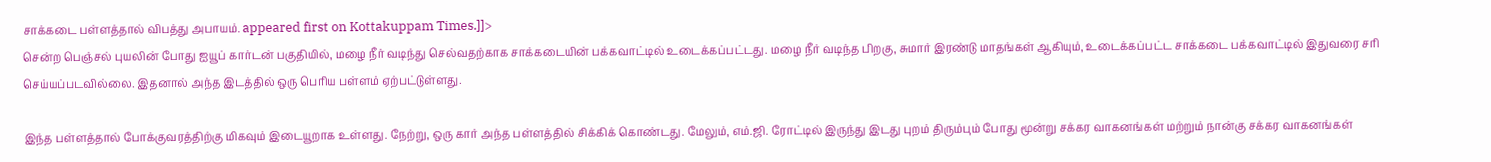சாக்கடை பள்ளத்தால் விபத்து அபாயம். appeared first on Kottakuppam Times.]]>
சென்ற பெஞ்சல் புயலின் போது ஐயூப் கார்டன் பகுதியில், மழை நீர் வடிந்து செல்வதற்காக சாக்கடையின் பக்கவாட்டில் உடைக்கப்பட்டது. மழை நீர் வடிந்த பிறகு, சுமார் இரண்டு மாதங்கள் ஆகியும், உடைக்கப்பட்ட சாக்கடை பக்கவாட்டில் இதுவரை சரி செய்யப்படவில்லை. இதனால் அந்த இடத்தில் ஒரு பெரிய பள்ளம் ஏற்பட்டுள்ளது.

இந்த பள்ளத்தால் போக்குவரத்திற்கு மிகவும் இடையூறாக உள்ளது. நேற்று, ஒரு கார் அந்த பள்ளத்தில் சிக்கிக் கொண்டது. மேலும், எம்.ஜி. ரோட்டில் இருந்து இடது புறம் திரும்பும் போது மூன்று சக்கர வாகனங்கள் மற்றும் நான்கு சக்கர வாகனங்கள்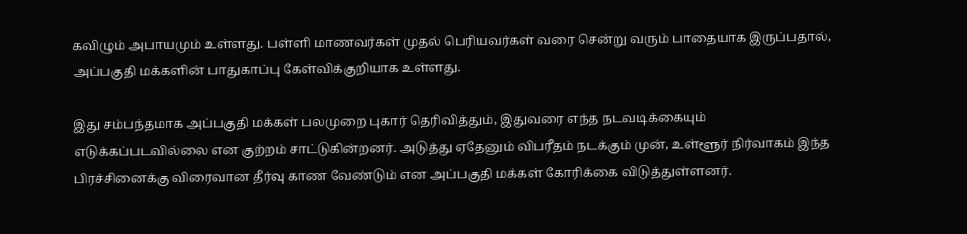கவிழும் அபாயமும் உள்ளது. பள்ளி மாணவர்கள் முதல் பெரியவர்கள் வரை சென்று வரும் பாதையாக இருப்பதால், அப்பகுதி மக்களின் பாதுகாப்பு கேள்விக்குறியாக உள்ளது.

இது சம்பந்தமாக அப்பகுதி மக்கள் பலமுறை புகார் தெரிவித்தும், இதுவரை எந்த நடவடிக்கையும் எடுக்கப்படவில்லை என குற்றம் சாட்டுகின்றனர். அடுத்து ஏதேனும் விபரீதம் நடக்கும் முன், உள்ளூர் நிர்வாகம் இந்த பிரச்சினைக்கு விரைவான தீர்வு காண வேண்டும் என அப்பகுதி மக்கள் கோரிக்கை விடுத்துள்ளனர்.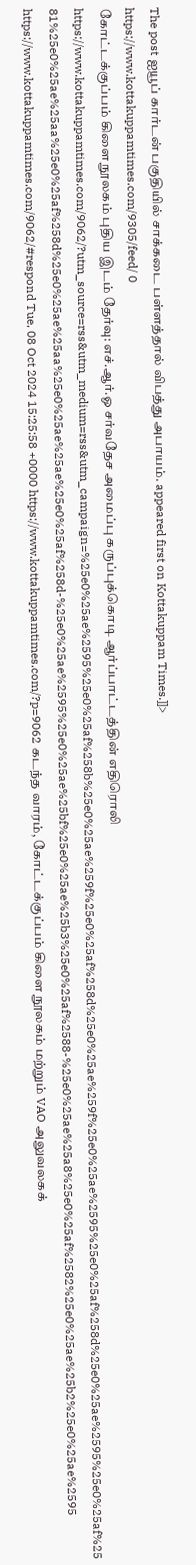The post ஐயூப் கார்டன் பகுதியில் சாக்கடை பள்ளத்தால் விபத்து அபாயம். appeared first on Kottakuppam Times.]]>
https://www.kottakuppamtimes.com/9305/feed/ 0
கோட்டக்குப்பம் கிளை நூலகம் புதிய இடம் தேர்வு: எச்.ஆர்.ஓ சர்வதேச அமைப்பு கருப்புக்கொடி ஆர்ப்பாட்டத்தின் எதிரொலி https://www.kottakuppamtimes.com/9062/?utm_source=rss&utm_medium=rss&utm_campaign=%25e0%25ae%2595%25e0%25af%258b%25e0%25ae%259f%25e0%25af%258d%25e0%25ae%259f%25e0%25ae%2595%25e0%25af%258d%25e0%25ae%2595%25e0%25af%2581%25e0%25ae%25aa%25e0%25af%258d%25e0%25ae%25aa%25e0%25ae%25ae%25e0%25af%258d-%25e0%25ae%2595%25e0%25ae%25bf%25e0%25ae%25b3%25e0%25af%2588-%25e0%25ae%25a8%25e0%25af%2582%25e0%25ae%25b2%25e0%25ae%2595 https://www.kottakuppamtimes.com/9062/#respond Tue, 08 Oct 2024 15:25:58 +0000 https://www.kottakuppamtimes.com/?p=9062 கடந்த வாரம், கோட்டக்குப்பம் கிளை நூலகம் மற்றும் VAO அலுவலகக்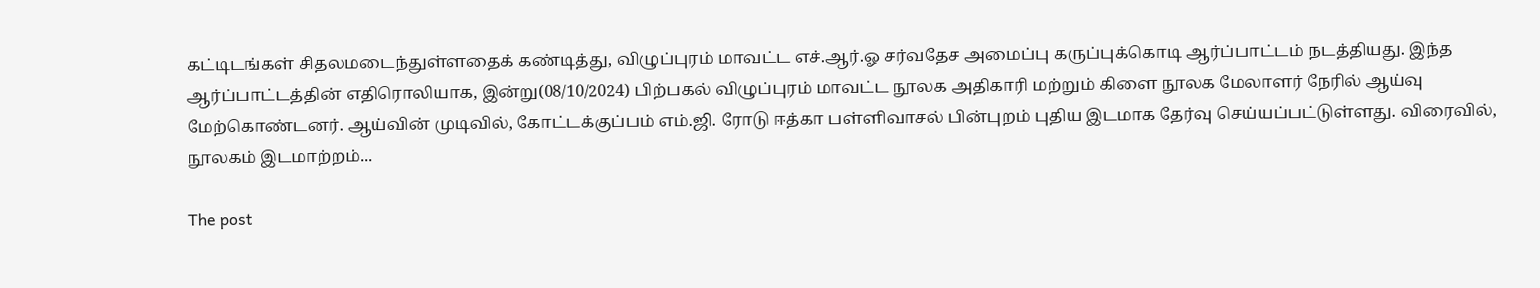கட்டிடங்கள் சிதலமடைந்துள்ளதைக் கண்டித்து, விழுப்புரம் மாவட்ட எச்.ஆர்.ஓ சர்வதேச அமைப்பு கருப்புக்கொடி ஆர்ப்பாட்டம் நடத்தியது. இந்த ஆர்ப்பாட்டத்தின் எதிரொலியாக, இன்று(08/10/2024) பிற்பகல் விழுப்புரம் மாவட்ட நூலக அதிகாரி மற்றும் கிளை நூலக மேலாளர் நேரில் ஆய்வு மேற்கொண்டனர். ஆய்வின் முடிவில், கோட்டக்குப்பம் எம்.ஜி. ரோடு ஈத்கா பள்ளிவாசல் பின்புறம் புதிய இடமாக தேர்வு செய்யப்பட்டுள்ளது. விரைவில், நூலகம் இடமாற்றம்...

The post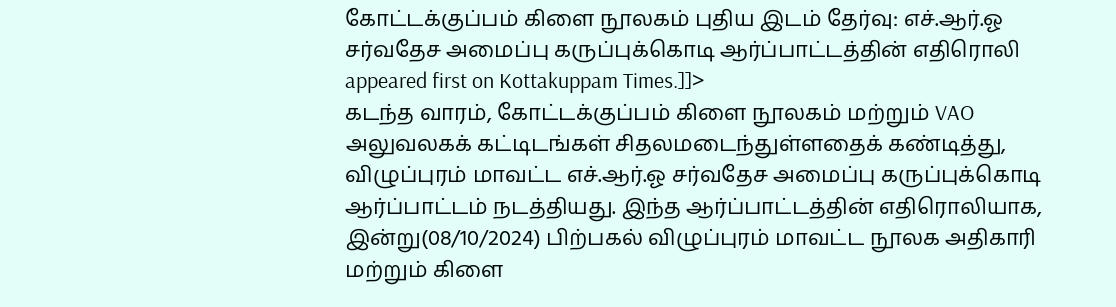கோட்டக்குப்பம் கிளை நூலகம் புதிய இடம் தேர்வு: எச்.ஆர்.ஓ சர்வதேச அமைப்பு கருப்புக்கொடி ஆர்ப்பாட்டத்தின் எதிரொலி appeared first on Kottakuppam Times.]]>
கடந்த வாரம், கோட்டக்குப்பம் கிளை நூலகம் மற்றும் VAO அலுவலகக் கட்டிடங்கள் சிதலமடைந்துள்ளதைக் கண்டித்து, விழுப்புரம் மாவட்ட எச்.ஆர்.ஓ சர்வதேச அமைப்பு கருப்புக்கொடி ஆர்ப்பாட்டம் நடத்தியது. இந்த ஆர்ப்பாட்டத்தின் எதிரொலியாக, இன்று(08/10/2024) பிற்பகல் விழுப்புரம் மாவட்ட நூலக அதிகாரி மற்றும் கிளை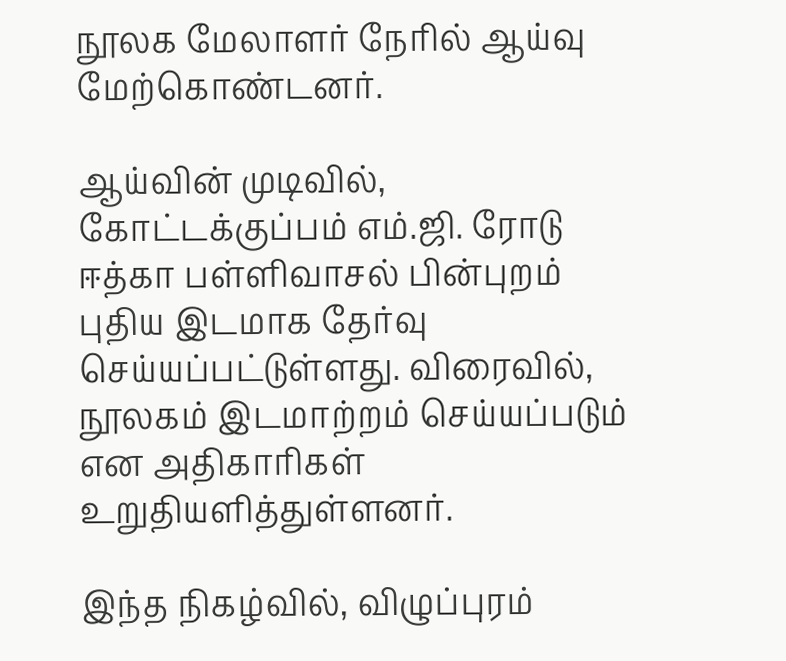நூலக மேலாளர் நேரில் ஆய்வு மேற்கொண்டனர்.

ஆய்வின் முடிவில், கோட்டக்குப்பம் எம்.ஜி. ரோடு ஈத்கா பள்ளிவாசல் பின்புறம் புதிய இடமாக தேர்வு செய்யப்பட்டுள்ளது. விரைவில், நூலகம் இடமாற்றம் செய்யப்படும் என அதிகாரிகள் உறுதியளித்துள்ளனர்.

இந்த நிகழ்வில், விழுப்புரம்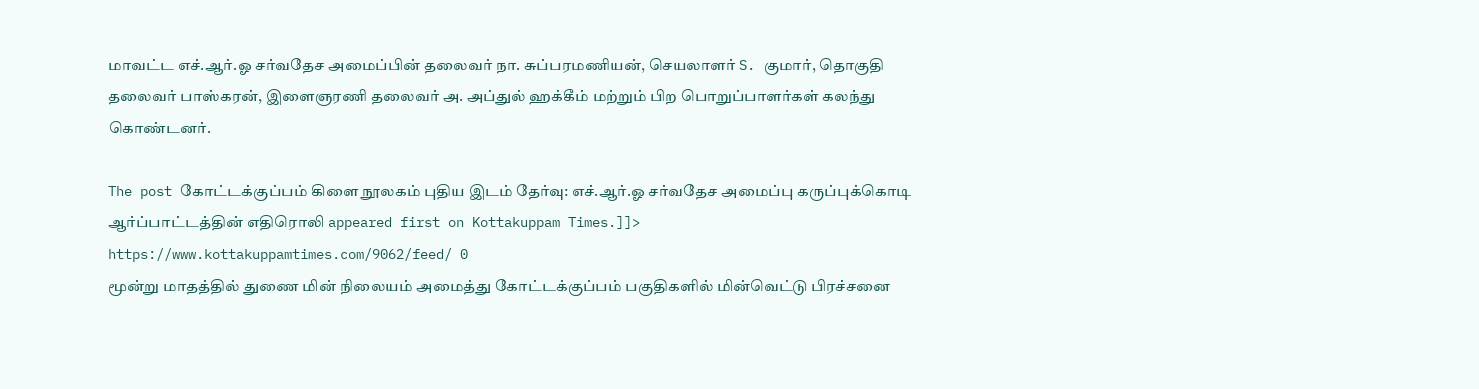மாவட்ட எச்.ஆர்.ஓ சர்வதேச அமைப்பின் தலைவர் நா. சுப்பரமணியன், செயலாளர் S. குமார், தொகுதி தலைவர் பாஸ்கரன், இளைஞரணி தலைவர் அ. அப்துல் ஹக்கீம் மற்றும் பிற பொறுப்பாளர்கள் கலந்து கொண்டனர்.

The post கோட்டக்குப்பம் கிளை நூலகம் புதிய இடம் தேர்வு: எச்.ஆர்.ஓ சர்வதேச அமைப்பு கருப்புக்கொடி ஆர்ப்பாட்டத்தின் எதிரொலி appeared first on Kottakuppam Times.]]>
https://www.kottakuppamtimes.com/9062/feed/ 0
மூன்று மாதத்தில் துணை மின் நிலையம் அமைத்து கோட்டக்குப்பம் பகுதிகளில் மின்வெட்டு பிரச்சனை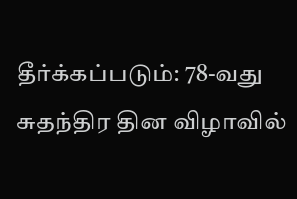தீர்க்கப்படும்: 78-வது சுதந்திர தின விழாவில்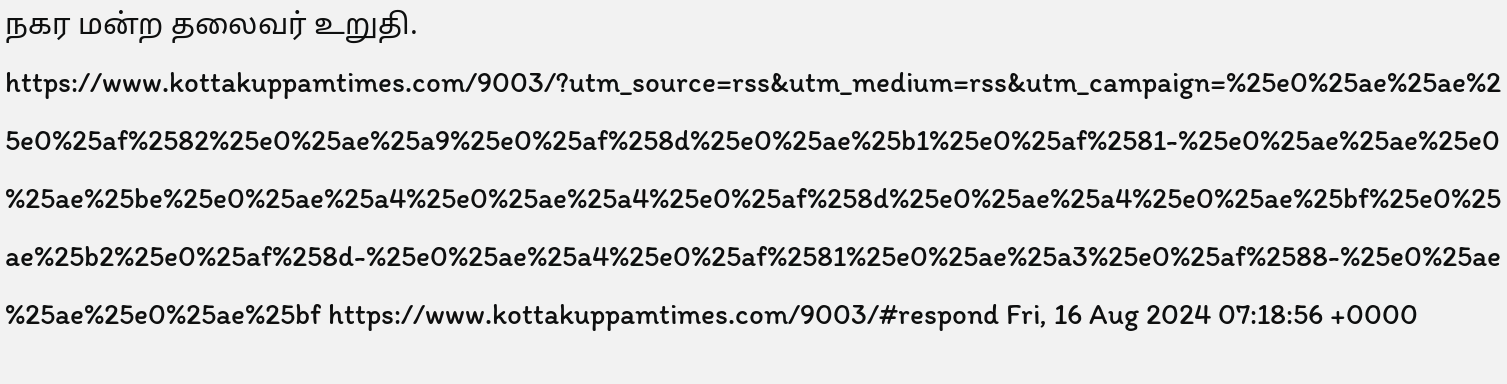நகர மன்ற தலைவர் உறுதி. https://www.kottakuppamtimes.com/9003/?utm_source=rss&utm_medium=rss&utm_campaign=%25e0%25ae%25ae%25e0%25af%2582%25e0%25ae%25a9%25e0%25af%258d%25e0%25ae%25b1%25e0%25af%2581-%25e0%25ae%25ae%25e0%25ae%25be%25e0%25ae%25a4%25e0%25ae%25a4%25e0%25af%258d%25e0%25ae%25a4%25e0%25ae%25bf%25e0%25ae%25b2%25e0%25af%258d-%25e0%25ae%25a4%25e0%25af%2581%25e0%25ae%25a3%25e0%25af%2588-%25e0%25ae%25ae%25e0%25ae%25bf https://www.kottakuppamtimes.com/9003/#respond Fri, 16 Aug 2024 07:18:56 +0000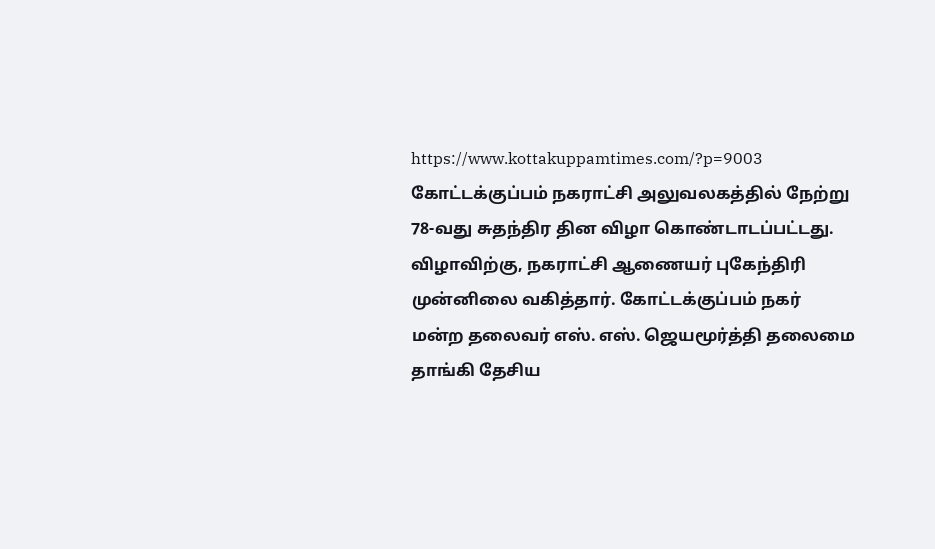https://www.kottakuppamtimes.com/?p=9003 கோட்டக்குப்பம் நகராட்சி அலுவலகத்தில் நேற்று 78-வது சுதந்திர தின விழா கொண்டாடப்பட்டது. விழாவிற்கு, நகராட்சி ஆணையர் புகேந்திரி முன்னிலை வகித்தார். கோட்டக்குப்பம் நகர் மன்ற தலைவர் எஸ். எஸ். ஜெயமூர்த்தி தலைமை தாங்கி தேசிய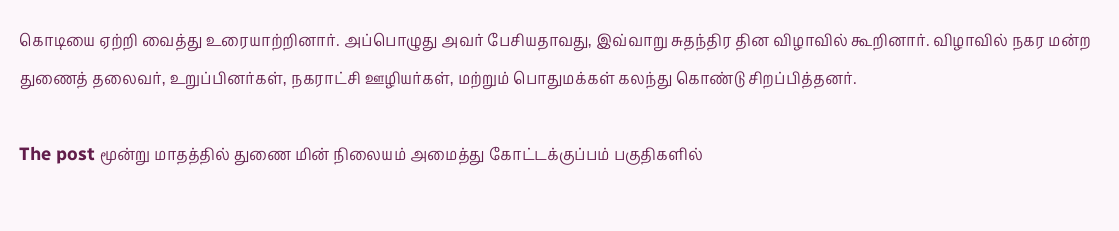கொடியை ஏற்றி வைத்து உரையாற்றினார். அப்பொழுது அவர் பேசியதாவது, இவ்வாறு சுதந்திர தின விழாவில் கூறினார். விழாவில் நகர மன்ற துணைத் தலைவர், உறுப்பினர்கள், நகராட்சி ஊழியர்கள், மற்றும் பொதுமக்கள் கலந்து கொண்டு சிறப்பித்தனர்.

The post மூன்று மாதத்தில் துணை மின் நிலையம் அமைத்து கோட்டக்குப்பம் பகுதிகளில்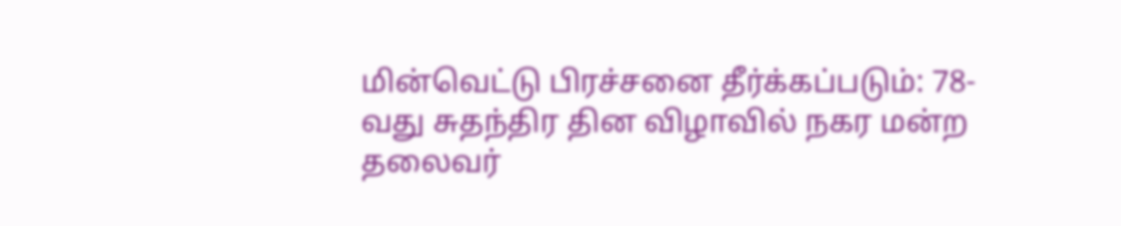மின்வெட்டு பிரச்சனை தீர்க்கப்படும்: 78-வது சுதந்திர தின விழாவில் நகர மன்ற தலைவர்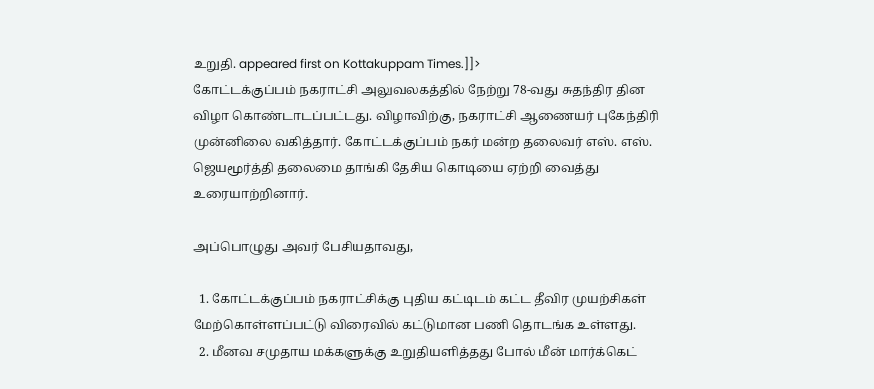உறுதி. appeared first on Kottakuppam Times.]]>
கோட்டக்குப்பம் நகராட்சி அலுவலகத்தில் நேற்று 78-வது சுதந்திர தின விழா கொண்டாடப்பட்டது. விழாவிற்கு, நகராட்சி ஆணையர் புகேந்திரி முன்னிலை வகித்தார். கோட்டக்குப்பம் நகர் மன்ற தலைவர் எஸ். எஸ். ஜெயமூர்த்தி தலைமை தாங்கி தேசிய கொடியை ஏற்றி வைத்து உரையாற்றினார்.

அப்பொழுது அவர் பேசியதாவது,

  1. கோட்டக்குப்பம் நகராட்சிக்கு புதிய கட்டிடம் கட்ட தீவிர முயற்சிகள் மேற்கொள்ளப்பட்டு விரைவில் கட்டுமான பணி தொடங்க உள்ளது.
  2. மீனவ சமுதாய மக்களுக்கு உறுதியளித்தது போல் மீன் மார்க்கெட்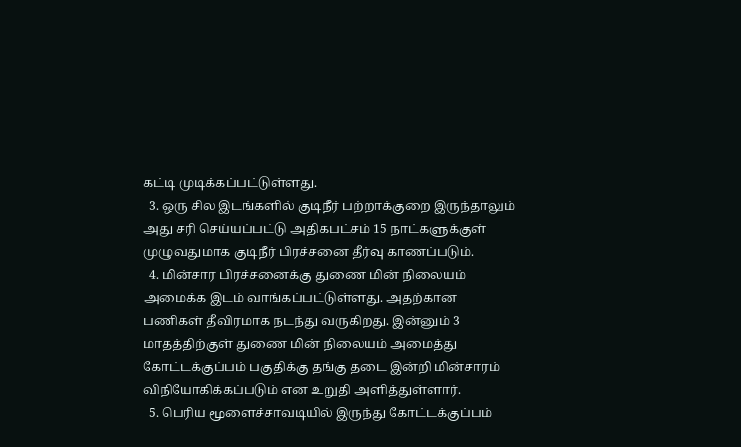கட்டி முடிக்கப்பட்டுள்ளது.
  3. ஒரு சில இடங்களில் குடிநீர் பற்றாக்குறை இருந்தாலும் அது சரி செய்யப்பட்டு அதிகபட்சம் 15 நாட்களுக்குள் முழுவதுமாக குடிநீர் பிரச்சனை தீர்வு காணப்படும்.
  4. மின்சார பிரச்சனைக்கு துணை மின் நிலையம் அமைக்க இடம் வாங்கப்பட்டுள்ளது. அதற்கான பணிகள் தீவிரமாக நடந்து வருகிறது. இன்னும் 3 மாதத்திற்குள் துணை மின் நிலையம் அமைத்து கோட்டக்குப்பம் பகுதிக்கு தங்கு தடை இன்றி மின்சாரம் விநியோகிக்கப்படும் என உறுதி அளித்துள்ளார்.
  5. பெரிய மூளைச்சாவடியில் இருந்து கோட்டக்குப்பம்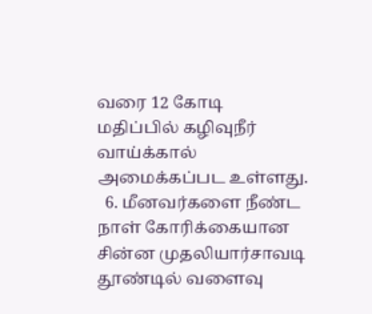வரை 12 கோடி மதிப்பில் கழிவுநீர் வாய்க்கால் அமைக்கப்பட உள்ளது.
  6. மீனவர்களை நீண்ட நாள் கோரிக்கையான சின்ன முதலியார்சாவடி தூண்டில் வளைவு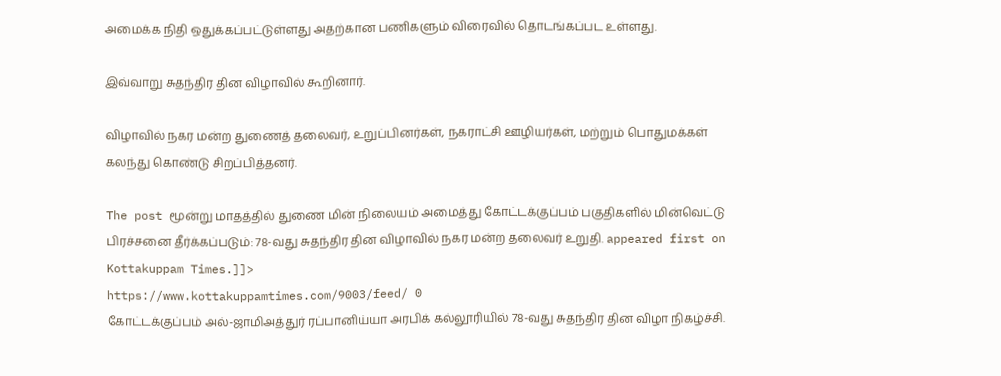அமைக்க நிதி ஒதுக்கப்பட்டுள்ளது அதற்கான பணிகளும் விரைவில் தொடங்கப்பட உள்ளது.

இவ்வாறு சுதந்திர தின விழாவில் கூறினார்.

விழாவில் நகர மன்ற துணைத் தலைவர், உறுப்பினர்கள், நகராட்சி ஊழியர்கள், மற்றும் பொதுமக்கள் கலந்து கொண்டு சிறப்பித்தனர்.

The post மூன்று மாதத்தில் துணை மின் நிலையம் அமைத்து கோட்டக்குப்பம் பகுதிகளில் மின்வெட்டு பிரச்சனை தீர்க்கப்படும்: 78-வது சுதந்திர தின விழாவில் நகர மன்ற தலைவர் உறுதி. appeared first on Kottakuppam Times.]]>
https://www.kottakuppamtimes.com/9003/feed/ 0
கோட்டக்குப்பம் அல்-ஜாமிஅத்துர் ரப்பானிய்யா அரபிக் கல்லூரியில் 78-வது சுதந்திர தின விழா நிகழ்ச்சி.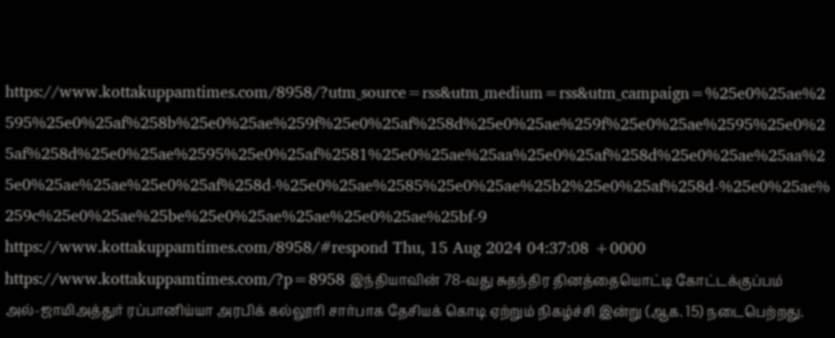https://www.kottakuppamtimes.com/8958/?utm_source=rss&utm_medium=rss&utm_campaign=%25e0%25ae%2595%25e0%25af%258b%25e0%25ae%259f%25e0%25af%258d%25e0%25ae%259f%25e0%25ae%2595%25e0%25af%258d%25e0%25ae%2595%25e0%25af%2581%25e0%25ae%25aa%25e0%25af%258d%25e0%25ae%25aa%25e0%25ae%25ae%25e0%25af%258d-%25e0%25ae%2585%25e0%25ae%25b2%25e0%25af%258d-%25e0%25ae%259c%25e0%25ae%25be%25e0%25ae%25ae%25e0%25ae%25bf-9 https://www.kottakuppamtimes.com/8958/#respond Thu, 15 Aug 2024 04:37:08 +0000 https://www.kottakuppamtimes.com/?p=8958 இந்தியாவின் 78-வது சுதந்திர தினத்தையொட்டி கோட்டக்குப்பம் அல்-ஜாமிஅத்துர் ரப்பானிய்யா அரபிக் கல்லூரி சார்பாக தேசியக் கொடி ஏற்றும் நிகழ்ச்சி இன்று (ஆக. 15) நடைபெற்றது.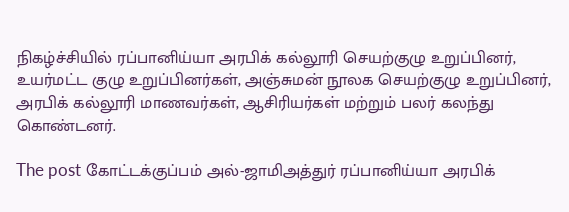நிகழ்ச்சியில் ரப்பானிய்யா அரபிக் கல்லூரி செயற்குழு உறுப்பினர், உயர்மட்ட குழு உறுப்பினர்கள், அஞ்சுமன் நூலக செயற்குழு உறுப்பினர், அரபிக் கல்லூரி மாணவர்கள், ஆசிரியர்கள் மற்றும் பலர் கலந்து கொண்டனர்.

The post கோட்டக்குப்பம் அல்-ஜாமிஅத்துர் ரப்பானிய்யா அரபிக்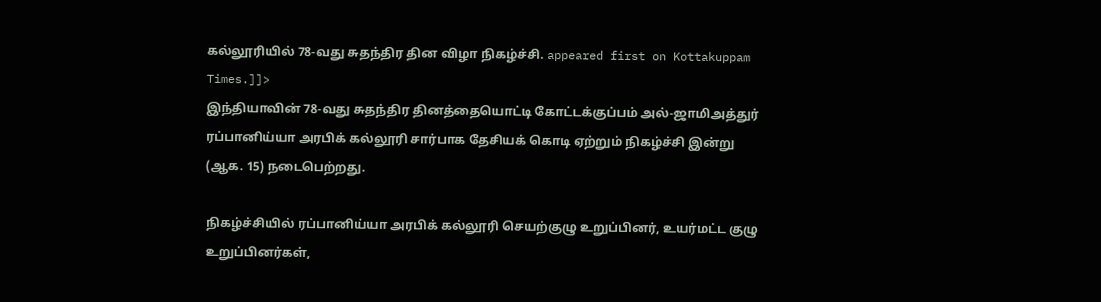கல்லூரியில் 78-வது சுதந்திர தின விழா நிகழ்ச்சி. appeared first on Kottakuppam Times.]]>
இந்தியாவின் 78-வது சுதந்திர தினத்தையொட்டி கோட்டக்குப்பம் அல்-ஜாமிஅத்துர் ரப்பானிய்யா அரபிக் கல்லூரி சார்பாக தேசியக் கொடி ஏற்றும் நிகழ்ச்சி இன்று (ஆக. 15) நடைபெற்றது.

நிகழ்ச்சியில் ரப்பானிய்யா அரபிக் கல்லூரி செயற்குழு உறுப்பினர், உயர்மட்ட குழு உறுப்பினர்கள்,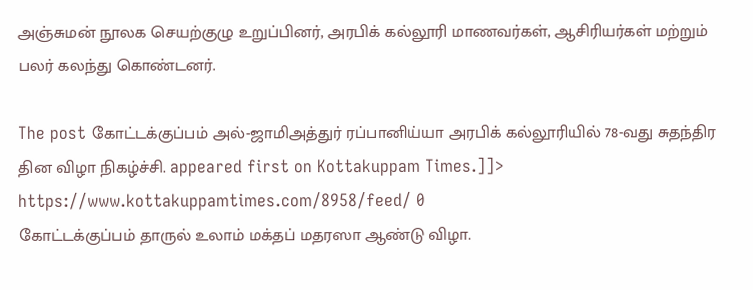அஞ்சுமன் நூலக செயற்குழு உறுப்பினர், அரபிக் கல்லூரி மாணவர்கள், ஆசிரியர்கள் மற்றும் பலர் கலந்து கொண்டனர்.

The post கோட்டக்குப்பம் அல்-ஜாமிஅத்துர் ரப்பானிய்யா அரபிக் கல்லூரியில் 78-வது சுதந்திர தின விழா நிகழ்ச்சி. appeared first on Kottakuppam Times.]]>
https://www.kottakuppamtimes.com/8958/feed/ 0
கோட்டக்குப்பம் தாருல் உலாம் மக்தப் மதரஸா ஆண்டு விழா.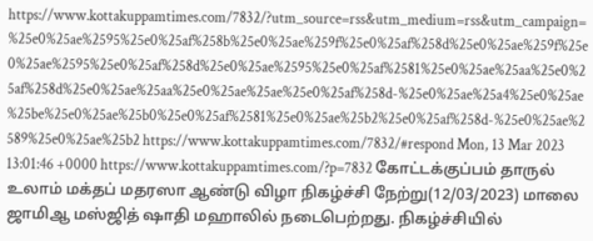https://www.kottakuppamtimes.com/7832/?utm_source=rss&utm_medium=rss&utm_campaign=%25e0%25ae%2595%25e0%25af%258b%25e0%25ae%259f%25e0%25af%258d%25e0%25ae%259f%25e0%25ae%2595%25e0%25af%258d%25e0%25ae%2595%25e0%25af%2581%25e0%25ae%25aa%25e0%25af%258d%25e0%25ae%25aa%25e0%25ae%25ae%25e0%25af%258d-%25e0%25ae%25a4%25e0%25ae%25be%25e0%25ae%25b0%25e0%25af%2581%25e0%25ae%25b2%25e0%25af%258d-%25e0%25ae%2589%25e0%25ae%25b2 https://www.kottakuppamtimes.com/7832/#respond Mon, 13 Mar 2023 13:01:46 +0000 https://www.kottakuppamtimes.com/?p=7832 கோட்டக்குப்பம் தாருல் உலாம் மக்தப் மதரஸா ஆண்டு விழா நிகழ்ச்சி நேற்று(12/03/2023) மாலை ஜாமிஆ மஸ்ஜித் ஷாதி மஹாலில் நடைபெற்றது. நிகழ்ச்சியில்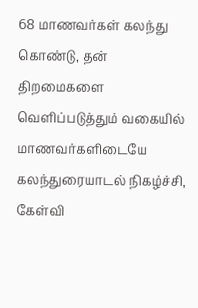68 மாணவர்கள் கலந்து கொண்டு, தன் திறமைகளை வெளிப்படுத்தும் வகையில் மாணவர்களிடையே கலந்துரையாடல் நிகழ்ச்சி, கேள்வி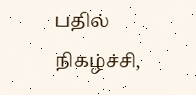பதில் நிகழ்ச்சி,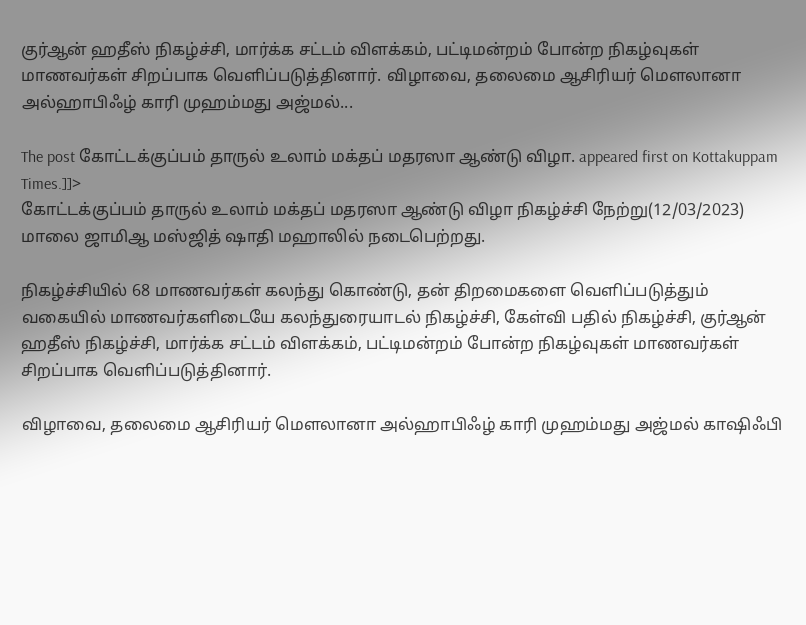குர்ஆன் ஹதீஸ் நிகழ்ச்சி, மார்க்க சட்டம் விளக்கம், பட்டிமன்றம் போன்ற நிகழ்வுகள் மாணவர்கள் சிறப்பாக வெளிப்படுத்தினார். விழாவை, தலைமை ஆசிரியர் மௌலானா அல்ஹாபிஃழ் காரி முஹம்மது அஜ்மல்...

The post கோட்டக்குப்பம் தாருல் உலாம் மக்தப் மதரஸா ஆண்டு விழா. appeared first on Kottakuppam Times.]]>
கோட்டக்குப்பம் தாருல் உலாம் மக்தப் மதரஸா ஆண்டு விழா நிகழ்ச்சி நேற்று(12/03/2023) மாலை ஜாமிஆ மஸ்ஜித் ஷாதி மஹாலில் நடைபெற்றது.

நிகழ்ச்சியில் 68 மாணவர்கள் கலந்து கொண்டு, தன் திறமைகளை வெளிப்படுத்தும் வகையில் மாணவர்களிடையே கலந்துரையாடல் நிகழ்ச்சி, கேள்வி பதில் நிகழ்ச்சி, குர்ஆன் ஹதீஸ் நிகழ்ச்சி, மார்க்க சட்டம் விளக்கம், பட்டிமன்றம் போன்ற நிகழ்வுகள் மாணவர்கள் சிறப்பாக வெளிப்படுத்தினார்.

விழாவை, தலைமை ஆசிரியர் மௌலானா அல்ஹாபிஃழ் காரி முஹம்மது அஜ்மல் காஷிஃபி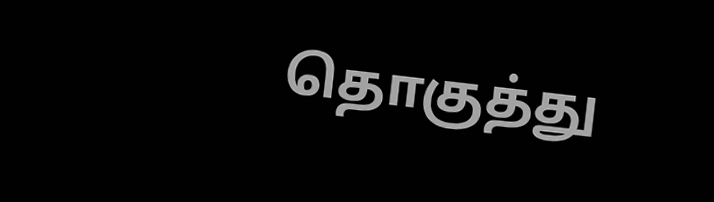தொகுத்து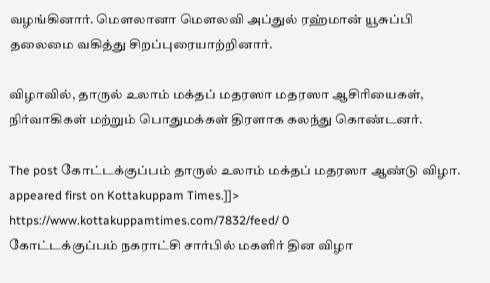வழங்கினார். மௌலானா மௌலவி அப்துல் ரஹ்மான் யூசுப்பி தலைமை வகித்து சிறப்புரையாற்றினார்.

விழாவில், தாருல் உலாம் மக்தப் மதரஸா மதரஸா ஆசிரியைகள், நிர்வாகிகள் மற்றும் பொதுமக்கள் திரளாக கலந்து கொண்டனர்.

The post கோட்டக்குப்பம் தாருல் உலாம் மக்தப் மதரஸா ஆண்டு விழா. appeared first on Kottakuppam Times.]]>
https://www.kottakuppamtimes.com/7832/feed/ 0
கோட்டக்குப்பம் நகராட்சி சார்பில் மகளிர் தின விழா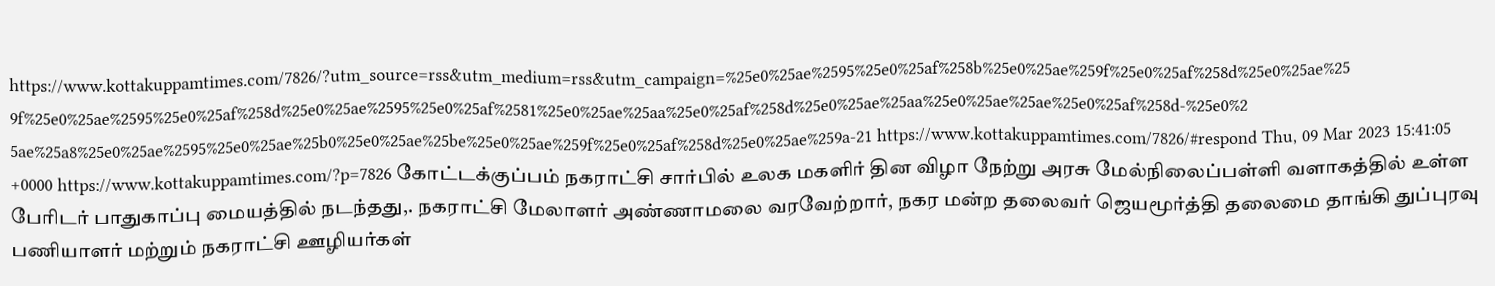https://www.kottakuppamtimes.com/7826/?utm_source=rss&utm_medium=rss&utm_campaign=%25e0%25ae%2595%25e0%25af%258b%25e0%25ae%259f%25e0%25af%258d%25e0%25ae%259f%25e0%25ae%2595%25e0%25af%258d%25e0%25ae%2595%25e0%25af%2581%25e0%25ae%25aa%25e0%25af%258d%25e0%25ae%25aa%25e0%25ae%25ae%25e0%25af%258d-%25e0%25ae%25a8%25e0%25ae%2595%25e0%25ae%25b0%25e0%25ae%25be%25e0%25ae%259f%25e0%25af%258d%25e0%25ae%259a-21 https://www.kottakuppamtimes.com/7826/#respond Thu, 09 Mar 2023 15:41:05 +0000 https://www.kottakuppamtimes.com/?p=7826 கோட்டக்குப்பம் நகராட்சி சார்பில் உலக மகளிர் தின விழா நேற்று அரசு மேல்நிலைப்பள்ளி வளாகத்தில் உள்ள பேரிடர் பாதுகாப்பு மையத்தில் நடந்தது,. நகராட்சி மேலாளர் அண்ணாமலை வரவேற்றார், நகர மன்ற தலைவர் ஜெயமூர்த்தி தலைமை தாங்கி துப்புரவு பணியாளர் மற்றும் நகராட்சி ஊழியர்கள்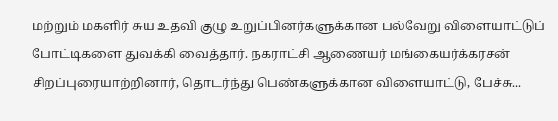மற்றும் மகளிர் சுய உதவி குழு உறுப்பினர்களுக்கான பல்வேறு விளையாட்டுப் போட்டிகளை துவக்கி வைத்தார். நகராட்சி ஆணையர் மங்கையர்க்கரசன் சிறப்புரையாற்றினார், தொடர்ந்து பெண்களுக்கான விளையாட்டு, பேச்சு...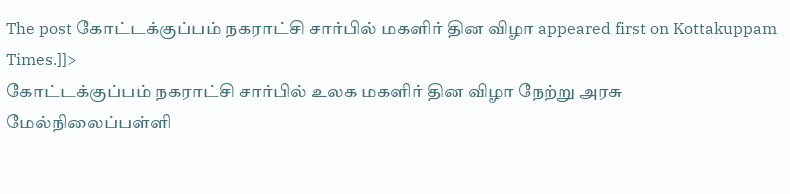The post கோட்டக்குப்பம் நகராட்சி சார்பில் மகளிர் தின விழா appeared first on Kottakuppam Times.]]>
கோட்டக்குப்பம் நகராட்சி சார்பில் உலக மகளிர் தின விழா நேற்று அரசு மேல்நிலைப்பள்ளி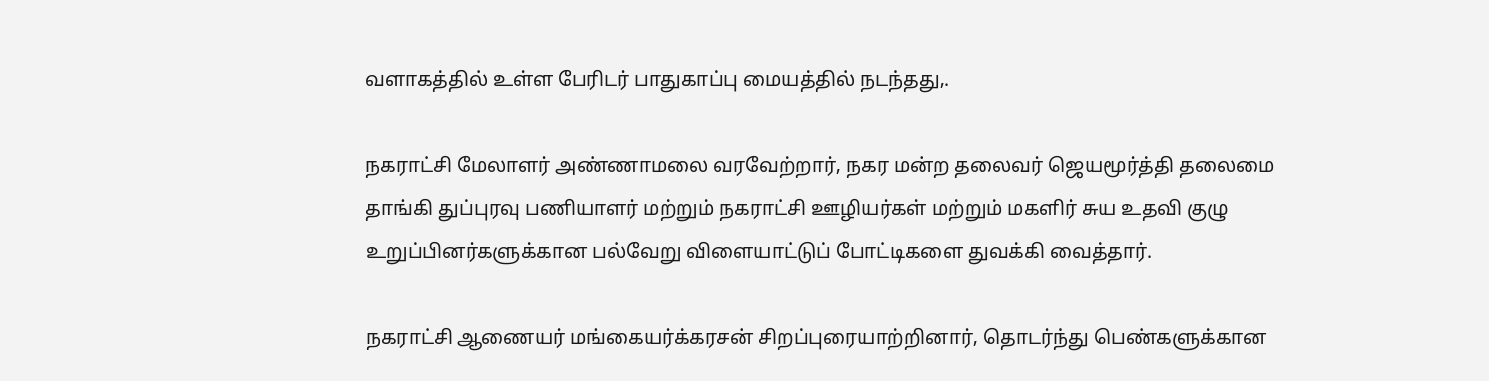வளாகத்தில் உள்ள பேரிடர் பாதுகாப்பு மையத்தில் நடந்தது,.

நகராட்சி மேலாளர் அண்ணாமலை வரவேற்றார், நகர மன்ற தலைவர் ஜெயமூர்த்தி தலைமை தாங்கி துப்புரவு பணியாளர் மற்றும் நகராட்சி ஊழியர்கள் மற்றும் மகளிர் சுய உதவி குழு உறுப்பினர்களுக்கான பல்வேறு விளையாட்டுப் போட்டிகளை துவக்கி வைத்தார்.

நகராட்சி ஆணையர் மங்கையர்க்கரசன் சிறப்புரையாற்றினார், தொடர்ந்து பெண்களுக்கான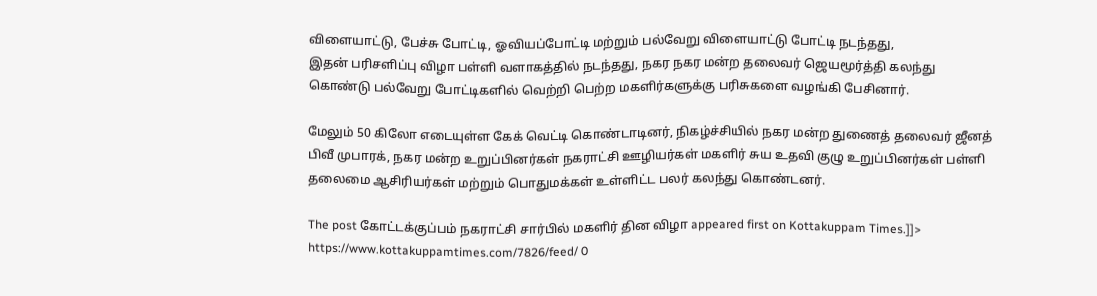விளையாட்டு, பேச்சு போட்டி, ஓவியப்போட்டி மற்றும் பல்வேறு விளையாட்டு போட்டி நடந்தது,
இதன் பரிசளிப்பு விழா பள்ளி வளாகத்தில் நடந்தது, நகர நகர மன்ற தலைவர் ஜெயமூர்த்தி கலந்து கொண்டு பல்வேறு போட்டிகளில் வெற்றி பெற்ற மகளிர்களுக்கு பரிசுகளை வழங்கி பேசினார்.

மேலும் 50 கிலோ எடையுள்ள கேக் வெட்டி கொண்டாடினர், நிகழ்ச்சியில் நகர மன்ற துணைத் தலைவர் ஜீனத் பிவீ முபாரக், நகர மன்ற உறுப்பினர்கள் நகராட்சி ஊழியர்கள் மகளிர் சுய உதவி குழு உறுப்பினர்கள் பள்ளி தலைமை ஆசிரியர்கள் மற்றும் பொதுமக்கள் உள்ளிட்ட பலர் கலந்து கொண்டனர்.

The post கோட்டக்குப்பம் நகராட்சி சார்பில் மகளிர் தின விழா appeared first on Kottakuppam Times.]]>
https://www.kottakuppamtimes.com/7826/feed/ 0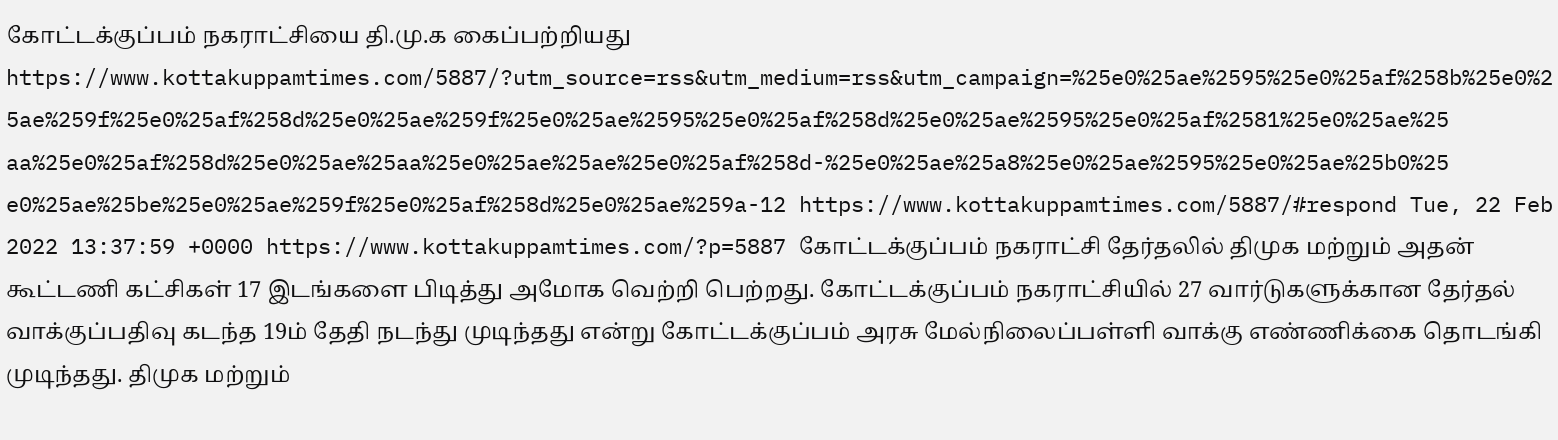கோட்டக்குப்பம் நகராட்சியை தி.மு.க கைப்பற்றியது https://www.kottakuppamtimes.com/5887/?utm_source=rss&utm_medium=rss&utm_campaign=%25e0%25ae%2595%25e0%25af%258b%25e0%25ae%259f%25e0%25af%258d%25e0%25ae%259f%25e0%25ae%2595%25e0%25af%258d%25e0%25ae%2595%25e0%25af%2581%25e0%25ae%25aa%25e0%25af%258d%25e0%25ae%25aa%25e0%25ae%25ae%25e0%25af%258d-%25e0%25ae%25a8%25e0%25ae%2595%25e0%25ae%25b0%25e0%25ae%25be%25e0%25ae%259f%25e0%25af%258d%25e0%25ae%259a-12 https://www.kottakuppamtimes.com/5887/#respond Tue, 22 Feb 2022 13:37:59 +0000 https://www.kottakuppamtimes.com/?p=5887 கோட்டக்குப்பம் நகராட்சி தேர்தலில் திமுக மற்றும் அதன் கூட்டணி கட்சிகள் 17 இடங்களை பிடித்து அமோக வெற்றி பெற்றது. கோட்டக்குப்பம் நகராட்சியில் 27 வார்டுகளுக்கான தேர்தல் வாக்குப்பதிவு கடந்த 19ம் தேதி நடந்து முடிந்தது என்று கோட்டக்குப்பம் அரசு மேல்நிலைப்பள்ளி வாக்கு எண்ணிக்கை தொடங்கி முடிந்தது. திமுக மற்றும்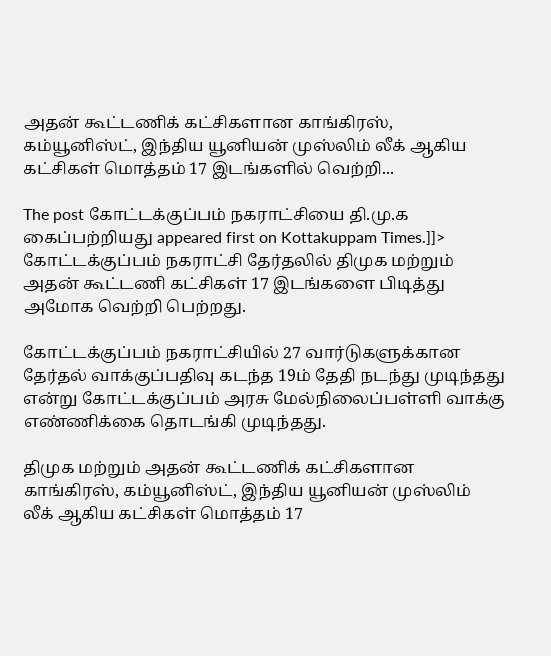அதன் கூட்டணிக் கட்சிகளான காங்கிரஸ், கம்யூனிஸ்ட், இந்திய யூனியன் முஸ்லிம் லீக் ஆகிய கட்சிகள் மொத்தம் 17 இடங்களில் வெற்றி...

The post கோட்டக்குப்பம் நகராட்சியை தி.மு.க கைப்பற்றியது appeared first on Kottakuppam Times.]]>
கோட்டக்குப்பம் நகராட்சி தேர்தலில் திமுக மற்றும் அதன் கூட்டணி கட்சிகள் 17 இடங்களை பிடித்து அமோக வெற்றி பெற்றது.

கோட்டக்குப்பம் நகராட்சியில் 27 வார்டுகளுக்கான தேர்தல் வாக்குப்பதிவு கடந்த 19ம் தேதி நடந்து முடிந்தது என்று கோட்டக்குப்பம் அரசு மேல்நிலைப்பள்ளி வாக்கு எண்ணிக்கை தொடங்கி முடிந்தது.

திமுக மற்றும் அதன் கூட்டணிக் கட்சிகளான காங்கிரஸ், கம்யூனிஸ்ட், இந்திய யூனியன் முஸ்லிம் லீக் ஆகிய கட்சிகள் மொத்தம் 17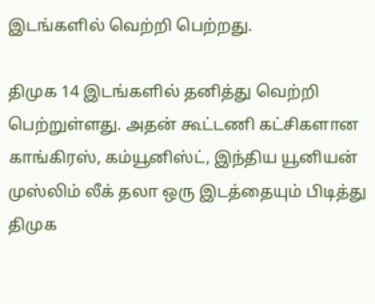இடங்களில் வெற்றி பெற்றது.

திமுக 14 இடங்களில் தனித்து வெற்றி பெற்றுள்ளது. அதன் கூட்டணி கட்சிகளான காங்கிரஸ், கம்யூனிஸ்ட், இந்திய யூனியன் முஸ்லிம் லீக் தலா ஒரு இடத்தையும் பிடித்து திமுக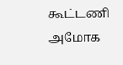கூட்டணி அமோக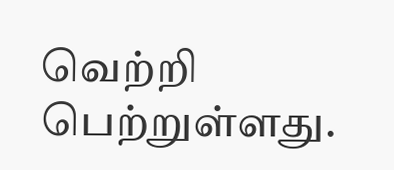வெற்றி பெற்றுள்ளது.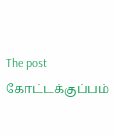The post கோட்டக்குப்பம்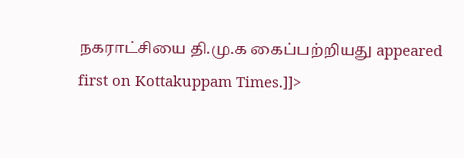நகராட்சியை தி.மு.க கைப்பற்றியது appeared first on Kottakuppam Times.]]>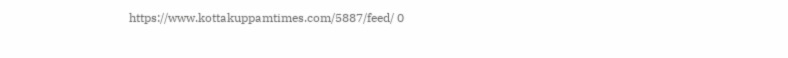https://www.kottakuppamtimes.com/5887/feed/ 0